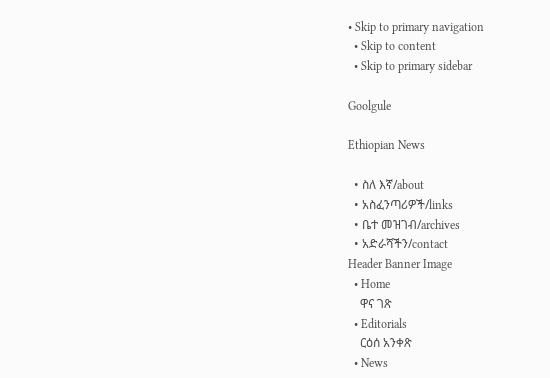• Skip to primary navigation
  • Skip to content
  • Skip to primary sidebar

Goolgule

Ethiopian News

  • ስለ እኛ/about
  • አስፈንጣሪዎች/links
  • ቤተ መዝገብ/archives
  • አድራሻችን/contact
Header Banner Image
  • Home
    ዋና ገጽ
  • Editorials
    ርዕሰ አንቀጽ
  • News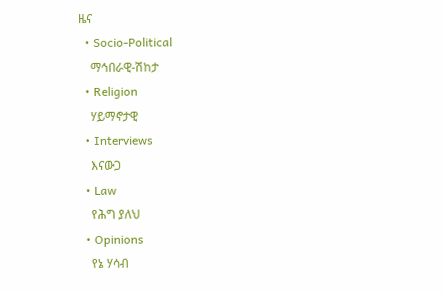ዜና
  • Socio-Political
    ማኅበራዊ-ሽከታ
  • Religion
    ሃይማኖታዊ
  • Interviews
    እናውጋ
  • Law
    የሕግ ያለህ
  • Opinions
    የኔ ሃሳብ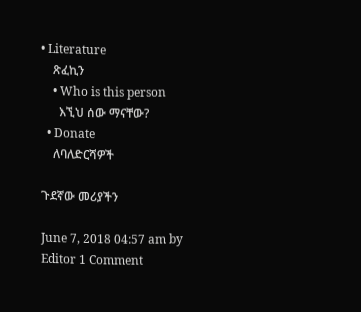• Literature
    ጽፈኪን
    • Who is this person
      እኚህ ሰው ማናቸው?
  • Donate
    ለባለድርሻዎች

ጉደኛው መሪያችን

June 7, 2018 04:57 am by Editor 1 Comment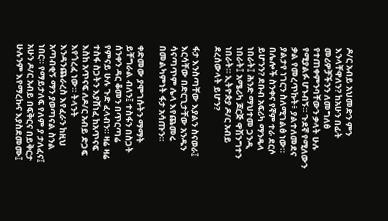ዶ/ር አብይ አህመድን ምን እንላቸዋለን? ከአሁን በፊት መሪዎቻችንን ለመግለፅ የተጠቀምንባቸውን ቃላት ሁሉ የሚያልፉ ሆኑብኝ። ጉደኛ የሚለውን ቃል የመረጥኩት፥ ያልተለመደና ያልታየ ነገርን ስለሚገልፅ ነው። በሌሎች ስንቀና የኛም ተራ ደርሶ ይሆንን? ደቡብ አፍሪካ ማንዴላ ነበራት፤ ሕንድ ማህተመ ጋንዲ ነበራት፤ አሜሪካ ጆርጅ ዋሽንግተን ነበራት። ኢትዮጵያ ዶ/ር አብይ ደረሰውላት ይሆን?

ፋታ እንስጣቸው እያልን ስናወራ፤ እርሳቸው በድርጊታቸው አንዱን ሳናጣጥም ሌላ እየጨመሩ በመልካምነት ፋታ አሳጡን።

ቀድመው ያሞገሱትን ማማት ይቸግራል ብለን፤ ተስፋን በስጋት ሰንቀን ዳር ቆመን በጥርጣሬ የምናይ ሁሉ ጉድ ፈላብን። ዛሬ ዛሬ ተስፋ ስጋትን እያሸነፈ ከአጥናፍ እስከ አጥናፍ ለዶ/ር አብይ ድጋፍ እየጎረፈ ነው። ትላንት እንዳንጨራረስ እየፈራን ከዚህ አጣብቂኝ ማን ያወጣናል ስንል ነበር። የማይታለፍ የለም ያ ታለፈና፤ አሁን ዶ/ር አብይ በፍቅርና በይቅርታ ሁሉንም እየማረኩና እያስደመሙ፤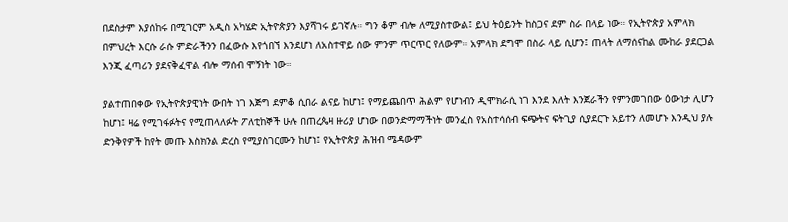በደስታም እያሰከሩ በሚገርም አዲስ አካሄድ ኢትዮጵያን እያሻገሩ ይገኛሉ። ግን ቆም ብሎ ለሚያስተውል፤ ይህ ትዕይንት ከስጋና ደም ስራ በላይ ነው። የኢትዮጵያ አምላክ በምህረት እርሱ ራሱ ምድራችንን በፈውሱ እየጎበኘ እንደሆነ ለአስተዋይ ሰው ምንም ጥርጥር የለውም። አምላክ ደግሞ በስራ ላይ ሲሆን፤ ጠላት ለማሰናከል ሙከራ ያደርጋል እንጂ ፈጣሪን ያደናቅፈዋል ብሎ ማሰብ ሞኝነት ነው።

ያልተጠበቀው የኢትዮጵያዊነት ውበት ነገ እጅግ ደምቆ ሲበራ ልናይ ከሆነ፤ የማይጨበጥ ሕልም የሆነብን ዲሞክራሲ ነገ እንደ እለት እንጀራችን የምንመገበው ዕውነታ ሊሆን ከሆነ፤ ዛሬ የሚገፋፉትና የሚጠላለፉት ፖለቲከኞች ሁሉ በጠረጴዛ ዙሪያ ሆነው በወንድማማችነት መንፈስ የአስተሳሰብ ፍጭትና ፍትጊያ ሲያደርጉ አይተን ለመሆኑ እንዲህ ያሉ ድንቅየዎች ከየት መጡ እስክንል ድረስ የሚያስገርሙን ከሆነ፤ የኢትዮጵያ ሕዝብ ሜዳውም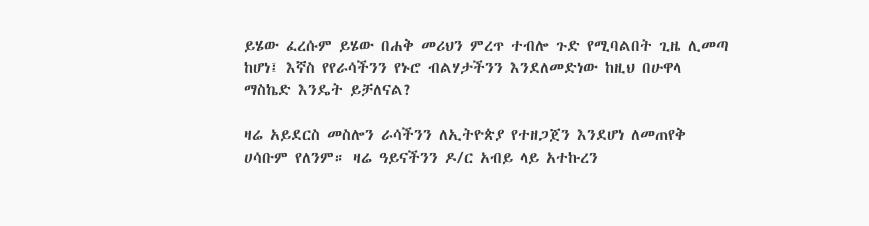ይሄው ፈረሱም ይሄው በሐቅ መሪህን ምረጥ ተብሎ ጉድ የሚባልበት ጊዜ ሊመጣ ከሆነ፤ እኛስ የየራሳችንን የኑሮ ብልሃታችንን እንደለመድነው ከዚህ በሁዋላ ማስኬድ እንዴት ይቻለናል?

ዛሬ አይደርስ መስሎን ራሳችንን ለኢትዮጵያ የተዘጋጀን እንደሆነ ለመጠየቅ ሀሳቡም የለንም። ዛሬ ዓይናችንን ዶ/ር አብይ ላይ አተኩረን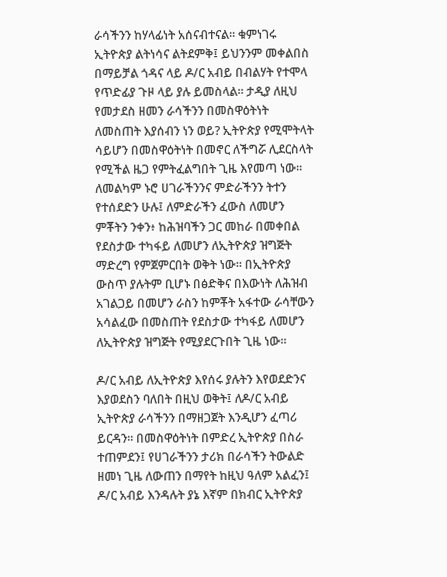ራሳችንን ከሃላፊነት አሰናብተናል። ቁምነገሩ ኢትዮጵያ ልትነሳና ልትደምቅ፤ ይህንንም መቀልበስ በማይቻል ጎዳና ላይ ዶ/ር አብይ በብልሃት የተሞላ የጥድፊያ ጉዞ ላይ ያሉ ይመስላል። ታዲያ ለዚህ የመታደስ ዘመን ራሳችንን በመስዋዕትነት ለመስጠት እያሰብን ነን ወይ? ኢትዮጵያ የሚሞትላት ሳይሆን በመስዋዕትነት በመኖር ለችግሯ ሊደርስላት የሚችል ዜጋ የምትፈልግበት ጊዜ እየመጣ ነው። ለመልካም ኑሮ ሀገራችንንና ምድራችንን ትተን የተሰደድን ሁሉ፤ ለምድራችን ፈውስ ለመሆን ምቾትን ንቀን፥ ከሕዝባችን ጋር መከራ በመቀበል የደስታው ተካፋይ ለመሆን ለኢትዮጵያ ዝግጅት ማድረግ የምጀምርበት ወቅት ነው። በኢትዮጵያ ውስጥ ያሉትም ቢሆኑ በፅድቅና በእውነት ለሕዝብ አገልጋይ በመሆን ራስን ከምቾት አፋተው ራሳቸውን አሳልፈው በመስጠት የደስታው ተካፋይ ለመሆን ለኢትዮጵያ ዝግጅት የሚያደርጉበት ጊዜ ነው።

ዶ/ር አብይ ለኢትዮጵያ እየሰሩ ያሉትን እየወደድንና እያወደስን ባለበት በዚህ ወቅት፤ ለዶ/ር አብይ ኢትዮጵያ ራሳችንን በማዘጋጀት እንዲሆን ፈጣሪ ይርዳን። በመስዋዕትነት በምድረ ኢትዮጵያ በስራ ተጠምደን፤ የሀገራችንን ታሪክ በራሳችን ትውልድ ዘመነ ጊዜ ለውጠን በማየት ከዚህ ዓለም አልፈን፤ ዶ/ር አብይ እንዳሉት ያኔ እኛም በክብር ኢትዮጵያ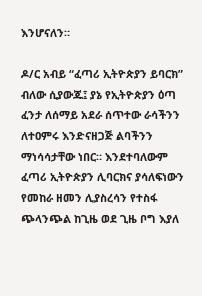እንሆናለን።

ዶ/ር አብይ “ፈጣሪ ኢትዮጵያን ይባርክ” ብለው ሲያውጁ፤ ያኔ የኢትዮጵያን ዕጣ ፈንታ ለሰማይ አደራ ሰጥተው ራሳችንን ለተዐምሩ እንድናዘጋጅ ልባችንን ማነሳሳታቸው ነበር። እንደተባለውም ፈጣሪ ኢትዮጵያን ሊባርክና ያሳለፍነውን የመከራ ዘመን ሊያስረሳን የተስፋ ጭላንጭል ከጊዜ ወደ ጊዜ ቦግ እያለ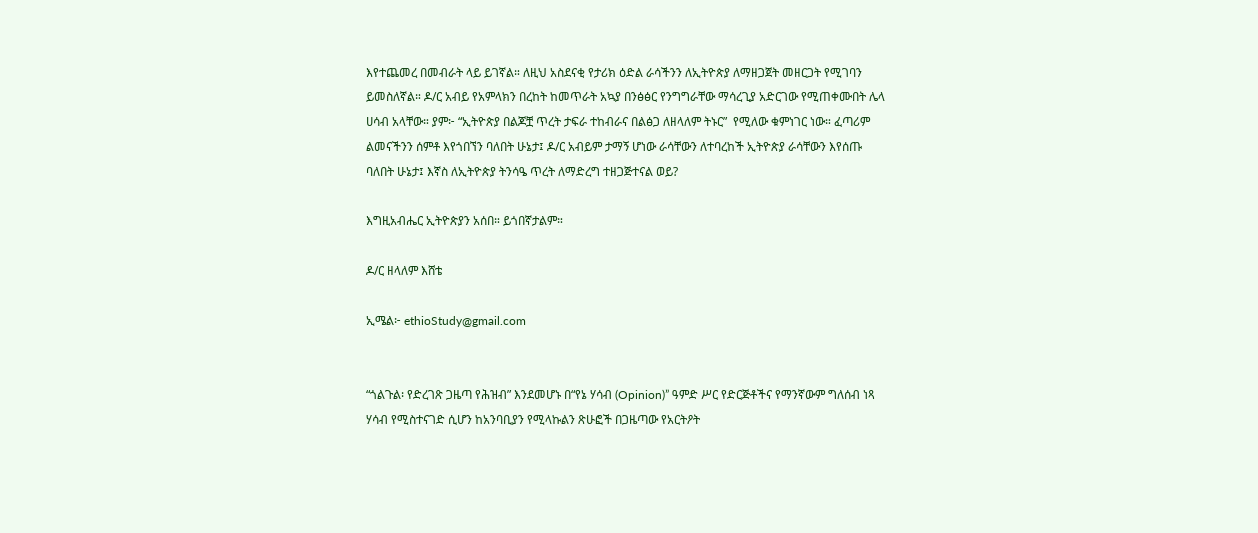እየተጨመረ በመብራት ላይ ይገኛል። ለዚህ አስደናቂ የታሪክ ዕድል ራሳችንን ለኢትዮጵያ ለማዘጋጀት መዘርጋት የሚገባን ይመስለኛል። ዶ/ር አብይ የአምላክን በረከት ከመጥራት አኳያ በንፅፅር የንግግራቸው ማሳረጊያ አድርገው የሚጠቀሙበት ሌላ ሀሳብ አላቸው። ያም፦ “ኢትዮጵያ በልጆቿ ጥረት ታፍራ ተከብራና በልፅጋ ለዘላለም ትኑር”  የሚለው ቁምነገር ነው። ፈጣሪም ልመናችንን ሰምቶ እየጎበኘን ባለበት ሁኔታ፤ ዶ/ር አብይም ታማኝ ሆነው ራሳቸውን ለተባረከች ኢትዮጵያ ራሳቸውን እየሰጡ ባለበት ሁኔታ፤ እኛስ ለኢትዮጵያ ትንሳዔ ጥረት ለማድረግ ተዘጋጅተናል ወይ?

እግዚአብሔር ኢትዮጵያን አሰበ። ይጎበኛታልም።

ዶ/ር ዘላለም እሸቴ

ኢሜል፦ ethioStudy@gmail.com


“ጎልጉል፡ የድረገጽ ጋዜጣ የሕዝብ” እንደመሆኑ በ“የኔ ሃሳብ (Opinion)” ዓምድ ሥር የድርጅቶችና የማንኛውም ግለሰብ ነጻ ሃሳብ የሚስተናገድ ሲሆን ከአንባቢያን የሚላኩልን ጽሁፎች በጋዜጣው የአርትዖት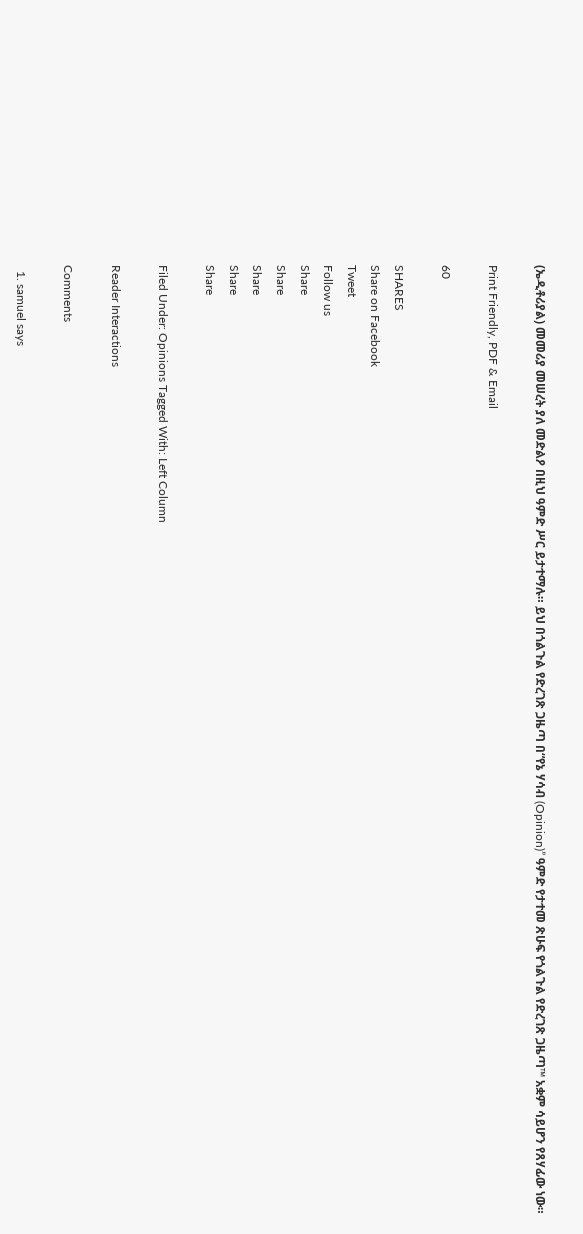(ኤዲቶሪያል) መመሪያ መሠረት ያለ መድልዖ በዚህ ዓምድ ሥር ይታተማሉ። ይህ በጎልጉል የድረገጽ ጋዜጣ በ“የኔ ሃሳብ (Opinion)” ዓምድ የታተመ ጽሁፍ የጎልጉል የድረገጽ ጋዜጣ™ አቋም ሳይሆን የጸሃፊው ነው።

Print Friendly, PDF & Email

60

SHARES
Share on Facebook
Tweet
Follow us
Share
Share
Share
Share
Share

Filed Under: Opinions Tagged With: Left Column

Reader Interactions

Comments

  1. samuel says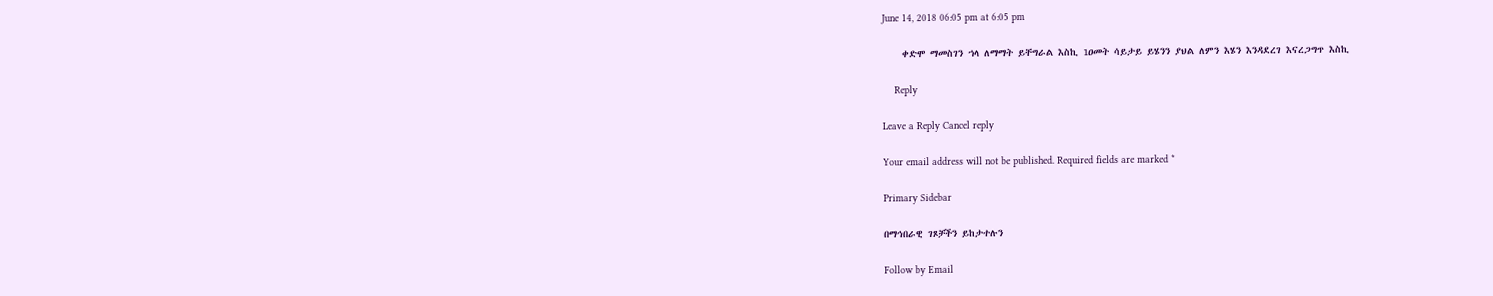June 14, 2018 06:05 pm at 6:05 pm

    ቀድሞ ማመስገን ኀላ ለማማት ይቸግራል እስኪ 1ዐመት ሳይታይ ይሄንን ያህል ለምን እሄን እንዳደረገ እናረጋግጥ እስኪ

    Reply

Leave a Reply Cancel reply

Your email address will not be published. Required fields are marked *

Primary Sidebar

በማኅበራዊ ገጾቻችን ይከታተሉን

Follow by Email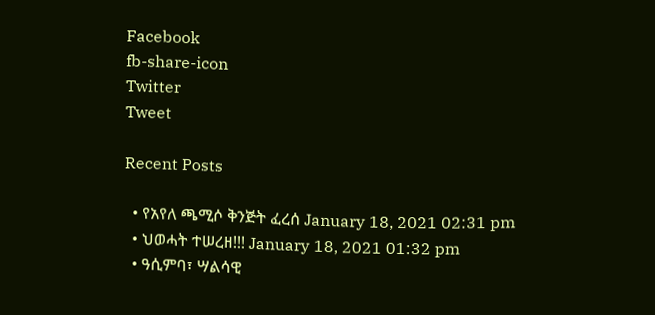Facebook
fb-share-icon
Twitter
Tweet

Recent Posts

  • የአየለ ጫሚሶ ቅንጅት ፈረሰ January 18, 2021 02:31 pm
  • ህወሓት ተሠረዘ!!! January 18, 2021 01:32 pm
  • ዓሲምባ፣ ሣልሳዊ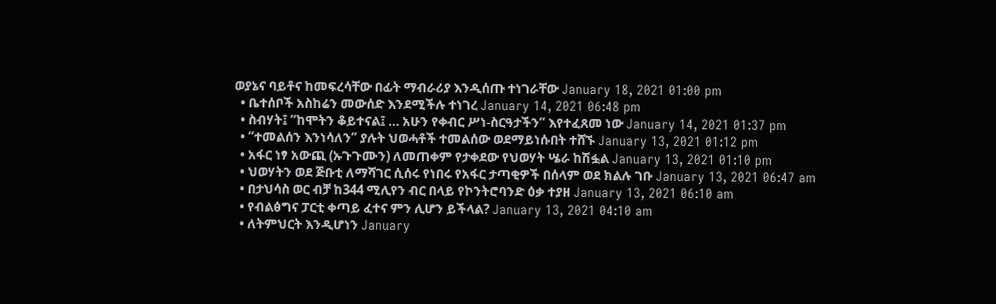ወያኔና ባይቶና ከመፍረሳቸው በፊት ማብራሪያ እንዲሰጡ ተነገራቸው January 18, 2021 01:00 pm
  • ቤተሰቦች አስከሬን መውሰድ እንደሚችሉ ተነገረ January 14, 2021 06:48 pm
  • ስብሃት፤ “ከሞትን ቆይተናል፤ … አሁን የቀብር ሥነ-ስርዓታችን” እየተፈጸመ ነው January 14, 2021 01:37 pm
  • “ተመልሰን እንነሳለን” ያሉት ህወሓቶች ተመልሰው ወደማይነሱበት ተሸኙ January 13, 2021 01:12 pm
  • አፋር ነፃ አውጪ (ኡጉጉሙን) ለመጠቀም የታቀደው የህወሃት ሤራ ከሽፏል January 13, 2021 01:10 pm
  • ህወሃትን ወደ ጅቡቲ ለማሻገር ሲሰሩ የነበሩ የአፋር ታጣቂዎች በሰላም ወደ ክልሉ ገቡ January 13, 2021 06:47 am
  • በታህሳስ ወር ብቻ ከ344 ሚሊየን ብር በላይ የኮንትሮባንድ ዕቃ ተያዘ January 13, 2021 06:10 am
  • የብልፅግና ፓርቲ ቀጣይ ፈተና ምን ሊሆን ይችላል? January 13, 2021 04:10 am
  • ለትምህርት እንዲሆነን January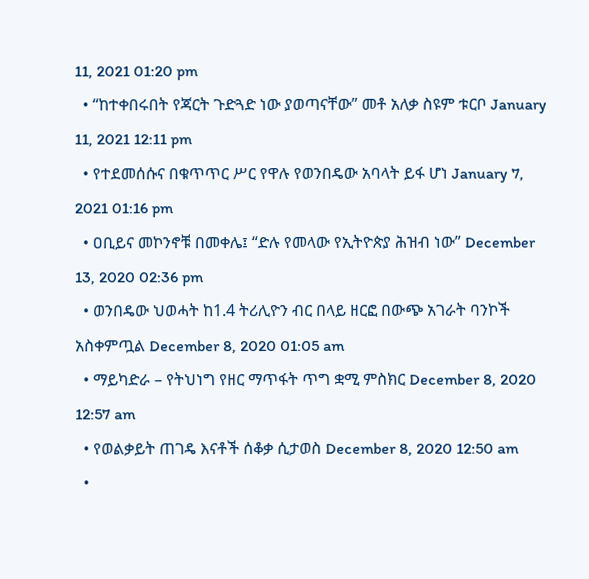11, 2021 01:20 pm
  • “ከተቀበሩበት የጃርት ጉድጓድ ነው ያወጣናቸው” መቶ አለቃ ስዩም ቱርቦ January 11, 2021 12:11 pm
  • የተደመሰሱና በቁጥጥር ሥር የዋሉ የወንበዴው አባላት ይፋ ሆነ January 7, 2021 01:16 pm
  • ዐቢይና መኮንኖቹ በመቀሌ፤ “ድሉ የመላው የኢትዮጵያ ሕዝብ ነው” December 13, 2020 02:36 pm
  • ወንበዴው ህወሓት ከ1.4 ትሪሊዮን ብር በላይ ዘርፎ በውጭ አገራት ባንኮች አስቀምጧል December 8, 2020 01:05 am
  • ማይካድራ – የትህነግ የዘር ማጥፋት ጥግ ቋሚ ምስክር December 8, 2020 12:57 am
  • የወልቃይት ጠገዴ እናቶች ሰቆቃ ሲታወስ December 8, 2020 12:50 am
  •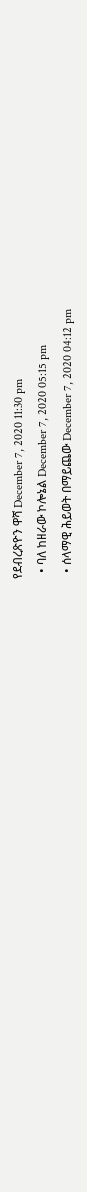የደብረጽዮን ዋሻ December 7, 2020 11:30 pm
  • ባለ ከዘራው ኮሎኔል December 7, 2020 05:15 pm
  • ሰላማዊ ሕይወት በማይጨው December 7, 2020 04:12 pm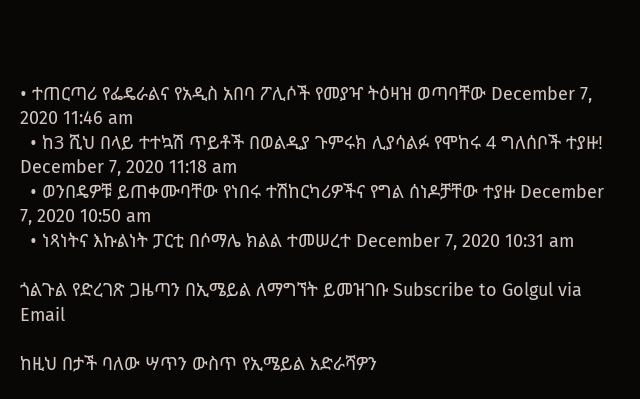• ተጠርጣሪ የፌዴራልና የአዲስ አበባ ፖሊሶች የመያዣ ትዕዛዝ ወጣባቸው December 7, 2020 11:46 am
  • ከ3 ሺህ በላይ ተተኳሽ ጥይቶች በወልዲያ ጉምሩክ ሊያሳልፉ የሞከሩ 4 ግለሰቦች ተያዙ! December 7, 2020 11:18 am
  • ወንበዴዎቹ ይጠቀሙባቸው የነበሩ ተሽከርካሪዎችና የግል ሰነዶቻቸው ተያዙ December 7, 2020 10:50 am
  • ነጻነትና እኩልነት ፓርቲ በሶማሌ ክልል ተመሠረተ December 7, 2020 10:31 am

ጎልጉል የድረገጽ ጋዜጣን በኢሜይል ለማግኘት ይመዝገቡ Subscribe to Golgul via Email

ከዚህ በታች ባለው ሣጥን ውስጥ የኢሜይል አድራሻዎን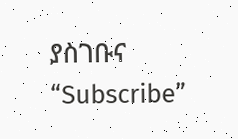ያስገቡና “Subscribe”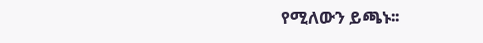የሚለውን ይጫኑ፡፡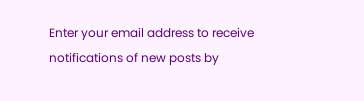Enter your email address to receive notifications of new posts by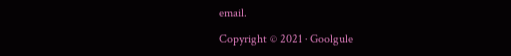email.

Copyright © 2021 · Goolgule